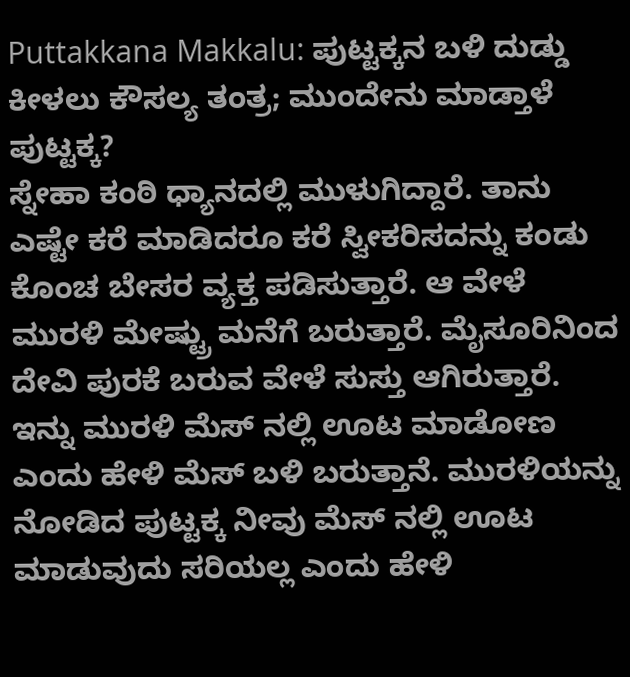Puttakkana Makkalu: ಪುಟ್ಟಕ್ಕನ ಬಳಿ ದುಡ್ಡು ಕೀಳಲು ಕೌಸಲ್ಯ ತಂತ್ರ; ಮುಂದೇನು ಮಾಡ್ತಾಳೆ ಪುಟ್ಟಕ್ಕ?
ಸ್ನೇಹಾ ಕಂಠಿ ಧ್ಯಾನದಲ್ಲಿ ಮುಳುಗಿದ್ದಾರೆ. ತಾನು ಎಷ್ಟೇ ಕರೆ ಮಾಡಿದರೂ ಕರೆ ಸ್ವೀಕರಿಸದನ್ನು ಕಂಡು ಕೊಂಚ ಬೇಸರ ವ್ಯಕ್ತ ಪಡಿಸುತ್ತಾರೆ. ಆ ವೇಳೆ ಮುರಳಿ ಮೇಷ್ಟ್ರು ಮನೆಗೆ ಬರುತ್ತಾರೆ. ಮೈಸೂರಿನಿಂದ ದೇವಿ ಪುರಕೆ ಬರುವ ವೇಳೆ ಸುಸ್ತು ಆಗಿರುತ್ತಾರೆ. ಇನ್ನು ಮುರಳಿ ಮೆಸ್ ನಲ್ಲಿ ಊಟ ಮಾಡೋಣ ಎಂದು ಹೇಳಿ ಮೆಸ್ ಬಳಿ ಬರುತ್ತಾನೆ. ಮುರಳಿಯನ್ನು ನೋಡಿದ ಪುಟ್ಟಕ್ಕ ನೀವು ಮೆಸ್ ನಲ್ಲಿ ಊಟ ಮಾಡುವುದು ಸರಿಯಲ್ಲ ಎಂದು ಹೇಳಿ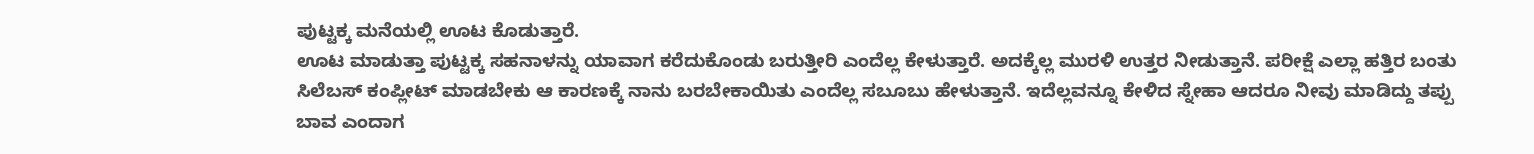ಪುಟ್ಟಕ್ಕ ಮನೆಯಲ್ಲಿ ಊಟ ಕೊಡುತ್ತಾರೆ.
ಊಟ ಮಾಡುತ್ತಾ ಪುಟ್ಟಕ್ಕ ಸಹನಾಳನ್ನು ಯಾವಾಗ ಕರೆದುಕೊಂಡು ಬರುತ್ತೀರಿ ಎಂದೆಲ್ಲ ಕೇಳುತ್ತಾರೆ. ಅದಕ್ಕೆಲ್ಲ ಮುರಳಿ ಉತ್ತರ ನೀಡುತ್ತಾನೆ. ಪರೀಕ್ಷೆ ಎಲ್ಲಾ ಹತ್ತಿರ ಬಂತು ಸಿಲೆಬಸ್ ಕಂಪ್ಲೀಟ್ ಮಾಡಬೇಕು ಆ ಕಾರಣಕ್ಕೆ ನಾನು ಬರಬೇಕಾಯಿತು ಎಂದೆಲ್ಲ ಸಬೂಬು ಹೇಳುತ್ತಾನೆ. ಇದೆಲ್ಲವನ್ನೂ ಕೇಳಿದ ಸ್ನೇಹಾ ಆದರೂ ನೀವು ಮಾಡಿದ್ದು ತಪ್ಪು ಬಾವ ಎಂದಾಗ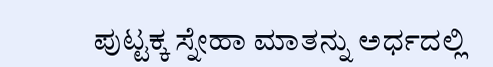ಪುಟ್ಟಕ್ಕ ಸ್ನೇಹಾ ಮಾತನ್ನು ಅರ್ಧದಲ್ಲಿ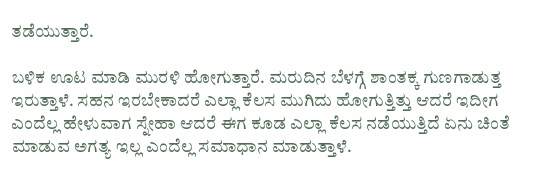ತಡೆಯುತ್ತಾರೆ.

ಬಳಿಕ ಊಟ ಮಾಡಿ ಮುರಳಿ ಹೋಗುತ್ತಾರೆ. ಮರುದಿನ ಬೆಳಗ್ಗೆ ಶಾಂತಕ್ಕ ಗುಣಗಾಡುತ್ತ ಇರುತ್ತಾಳೆ. ಸಹನ ಇರಬೇಕಾದರೆ ಎಲ್ಲಾ ಕೆಲಸ ಮುಗಿದು ಹೋಗುತ್ತಿತ್ತು ಆದರೆ ಇದೀಗ ಎಂದೆಲ್ಲ ಹೇಳುವಾಗ ಸ್ನೇಹಾ ಆದರೆ ಈಗ ಕೂಡ ಎಲ್ಲಾ ಕೆಲಸ ನಡೆಯುತ್ತಿದೆ ಏನು ಚಿಂತೆ ಮಾಡುವ ಅಗತ್ಯ ಇಲ್ಲ ಎಂದೆಲ್ಲ ಸಮಾಧಾನ ಮಾಡುತ್ತಾಳೆ.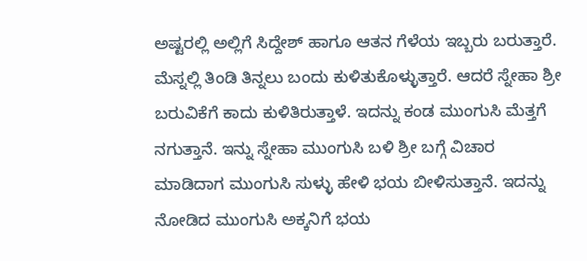ಅಷ್ಟರಲ್ಲಿ ಅಲ್ಲಿಗೆ ಸಿದ್ದೇಶ್ ಹಾಗೂ ಆತನ ಗೆಳೆಯ ಇಬ್ಬರು ಬರುತ್ತಾರೆ.
ಮೆಸ್ನಲ್ಲಿ ತಿಂಡಿ ತಿನ್ನಲು ಬಂದು ಕುಳಿತುಕೊಳ್ಳುತ್ತಾರೆ. ಆದರೆ ಸ್ನೇಹಾ ಶ್ರೀ ಬರುವಿಕೆಗೆ ಕಾದು ಕುಳಿತಿರುತ್ತಾಳೆ. ಇದನ್ನು ಕಂಡ ಮುಂಗುಸಿ ಮೆತ್ತಗೆ ನಗುತ್ತಾನೆ. ಇನ್ನು ಸ್ನೇಹಾ ಮುಂಗುಸಿ ಬಳಿ ಶ್ರೀ ಬಗ್ಗೆ ವಿಚಾರ ಮಾಡಿದಾಗ ಮುಂಗುಸಿ ಸುಳ್ಳು ಹೇಳಿ ಭಯ ಬೀಳಿಸುತ್ತಾನೆ. ಇದನ್ನು ನೋಡಿದ ಮುಂಗುಸಿ ಅಕ್ಕನಿಗೆ ಭಯ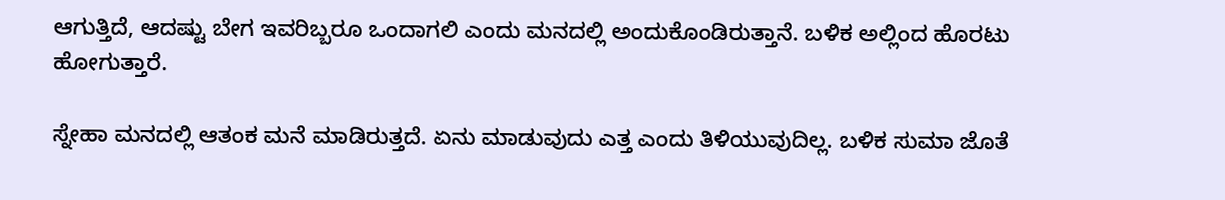ಆಗುತ್ತಿದೆ, ಆದಷ್ಟು ಬೇಗ ಇವರಿಬ್ಬರೂ ಒಂದಾಗಲಿ ಎಂದು ಮನದಲ್ಲಿ ಅಂದುಕೊಂಡಿರುತ್ತಾನೆ. ಬಳಿಕ ಅಲ್ಲಿಂದ ಹೊರಟು ಹೋಗುತ್ತಾರೆ.

ಸ್ನೇಹಾ ಮನದಲ್ಲಿ ಆತಂಕ ಮನೆ ಮಾಡಿರುತ್ತದೆ. ಏನು ಮಾಡುವುದು ಎತ್ತ ಎಂದು ತಿಳಿಯುವುದಿಲ್ಲ. ಬಳಿಕ ಸುಮಾ ಜೊತೆ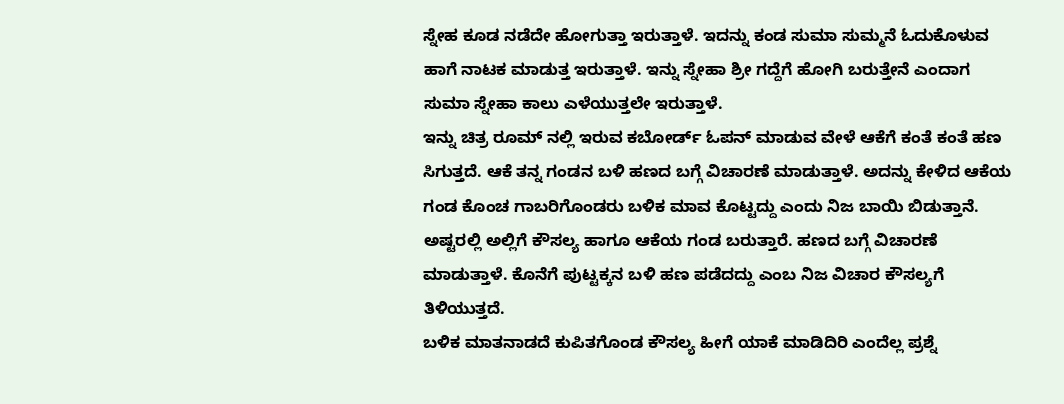ಸ್ನೇಹ ಕೂಡ ನಡೆದೇ ಹೋಗುತ್ತಾ ಇರುತ್ತಾಳೆ. ಇದನ್ನು ಕಂಡ ಸುಮಾ ಸುಮ್ಮನೆ ಓದುಕೊಳುವ ಹಾಗೆ ನಾಟಕ ಮಾಡುತ್ತ ಇರುತ್ತಾಳೆ. ಇನ್ನು ಸ್ನೇಹಾ ಶ್ರೀ ಗದ್ದೆಗೆ ಹೋಗಿ ಬರುತ್ತೇನೆ ಎಂದಾಗ ಸುಮಾ ಸ್ನೇಹಾ ಕಾಲು ಎಳೆಯುತ್ತಲೇ ಇರುತ್ತಾಳೆ.
ಇನ್ನು ಚಿತ್ರ ರೂಮ್ ನಲ್ಲಿ ಇರುವ ಕಬೋರ್ಡ್ ಓಪನ್ ಮಾಡುವ ವೇಳೆ ಆಕೆಗೆ ಕಂತೆ ಕಂತೆ ಹಣ ಸಿಗುತ್ತದೆ. ಆಕೆ ತನ್ನ ಗಂಡನ ಬಳಿ ಹಣದ ಬಗ್ಗೆ ವಿಚಾರಣೆ ಮಾಡುತ್ತಾಳೆ. ಅದನ್ನು ಕೇಳಿದ ಆಕೆಯ ಗಂಡ ಕೊಂಚ ಗಾಬರಿಗೊಂಡರು ಬಳಿಕ ಮಾವ ಕೊಟ್ಟದ್ದು ಎಂದು ನಿಜ ಬಾಯಿ ಬಿಡುತ್ತಾನೆ. ಅಷ್ಟರಲ್ಲಿ ಅಲ್ಲಿಗೆ ಕೌಸಲ್ಯ ಹಾಗೂ ಆಕೆಯ ಗಂಡ ಬರುತ್ತಾರೆ. ಹಣದ ಬಗ್ಗೆ ವಿಚಾರಣೆ ಮಾಡುತ್ತಾಳೆ. ಕೊನೆಗೆ ಪುಟ್ಟಕ್ಕನ ಬಳಿ ಹಣ ಪಡೆದದ್ದು ಎಂಬ ನಿಜ ವಿಚಾರ ಕೌಸಲ್ಯಗೆ ತಿಳಿಯುತ್ತದೆ.
ಬಳಿಕ ಮಾತನಾಡದೆ ಕುಪಿತಗೊಂಡ ಕೌಸಲ್ಯ ಹೀಗೆ ಯಾಕೆ ಮಾಡಿದಿರಿ ಎಂದೆಲ್ಲ ಪ್ರಶ್ನೆ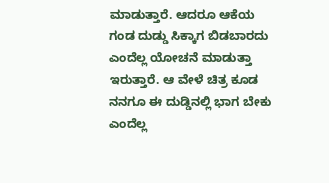ಮಾಡುತ್ತಾರೆ. ಆದರೂ ಆಕೆಯ ಗಂಡ ದುಡ್ಡು ಸಿಕ್ಕಾಗ ಬಿಡಬಾರದು ಎಂದೆಲ್ಲ ಯೋಚನೆ ಮಾಡುತ್ತಾ ಇರುತ್ತಾರೆ. ಆ ವೇಳೆ ಚಿತ್ರ ಕೂಡ ನನಗೂ ಈ ದುಡ್ಡಿನಲ್ಲಿ ಭಾಗ ಬೇಕು ಎಂದೆಲ್ಲ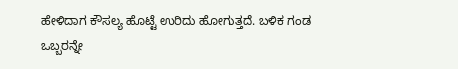ಹೇಳಿದಾಗ ಕೌಸಲ್ಯ ಹೊಟ್ಟೆ ಉರಿದು ಹೋಗುತ್ತದೆ. ಬಳಿಕ ಗಂಡ ಒಬ್ಬರನ್ನೇ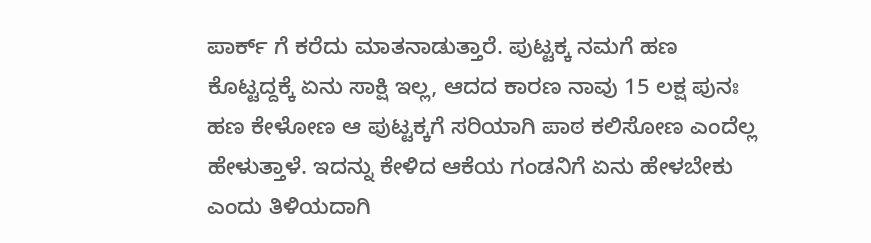ಪಾರ್ಕ್ ಗೆ ಕರೆದು ಮಾತನಾಡುತ್ತಾರೆ. ಪುಟ್ಟಕ್ಕ ನಮಗೆ ಹಣ ಕೊಟ್ಟದ್ದಕ್ಕೆ ಏನು ಸಾಕ್ಷಿ ಇಲ್ಲ, ಆದದ ಕಾರಣ ನಾವು 15 ಲಕ್ಷ ಪುನಃ ಹಣ ಕೇಳೋಣ ಆ ಪುಟ್ಟಕ್ಕಗೆ ಸರಿಯಾಗಿ ಪಾಠ ಕಲಿಸೋಣ ಎಂದೆಲ್ಲ ಹೇಳುತ್ತಾಳೆ. ಇದನ್ನು ಕೇಳಿದ ಆಕೆಯ ಗಂಡನಿಗೆ ಏನು ಹೇಳಬೇಕು ಎಂದು ತಿಳಿಯದಾಗಿ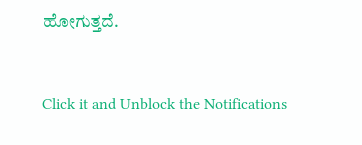ಹೋಗುತ್ತದೆ.


Click it and Unblock the Notifications